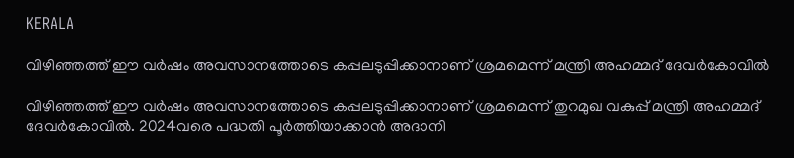KERALA

വിഴിഞ്ഞത്ത് ഈ വര്‍ഷം അവസാനത്തോടെ കപ്പലടുപ്പിക്കാനാണ് ശ്രമമെന്ന് മന്ത്രി അഹമ്മദ് ദേവര്‍കോവില്‍

വിഴിഞ്ഞത്ത് ഈ വര്‍ഷം അവസാനത്തോടെ കപ്പലടുപ്പിക്കാനാണ് ശ്രമമെന്ന് തുറമുഖ വകുപ്പ് മന്ത്രി അഹമ്മദ് ദേവര്‍കോവില്‍. 2024വരെ പദ്ധതി പൂര്‍ത്തിയാക്കാന്‍ അദാനി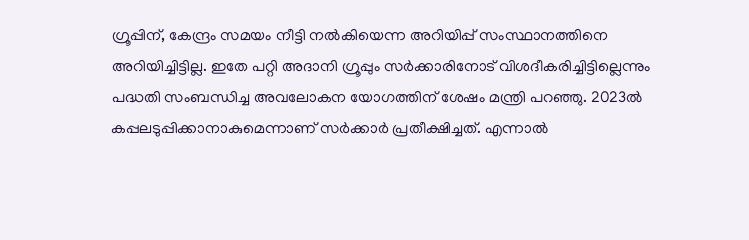ഗ്രൂപ്പിന്, കേന്ദ്രം സമയം നീട്ടി നല്‍കിയെന്ന അറിയിപ്പ് സംസ്ഥാനത്തിനെ അറിയിച്ചിട്ടില്ല. ഇതേ പറ്റി അദാനി ഗ്രൂപ്പും സര്‍ക്കാരിനോട് വിശദീകരിച്ചിട്ടില്ലെന്നും പദ്ധതി സംബന്ധിച്ച അവലോകന യോഗത്തിന് ശേഷം മന്ത്രി പറഞ്ഞു. 2023ല്‍ കപ്പലടുപ്പിക്കാനാകുമെന്നാണ് സര്‍ക്കാര്‍ പ്രതീക്ഷിച്ചത്. എന്നാല്‍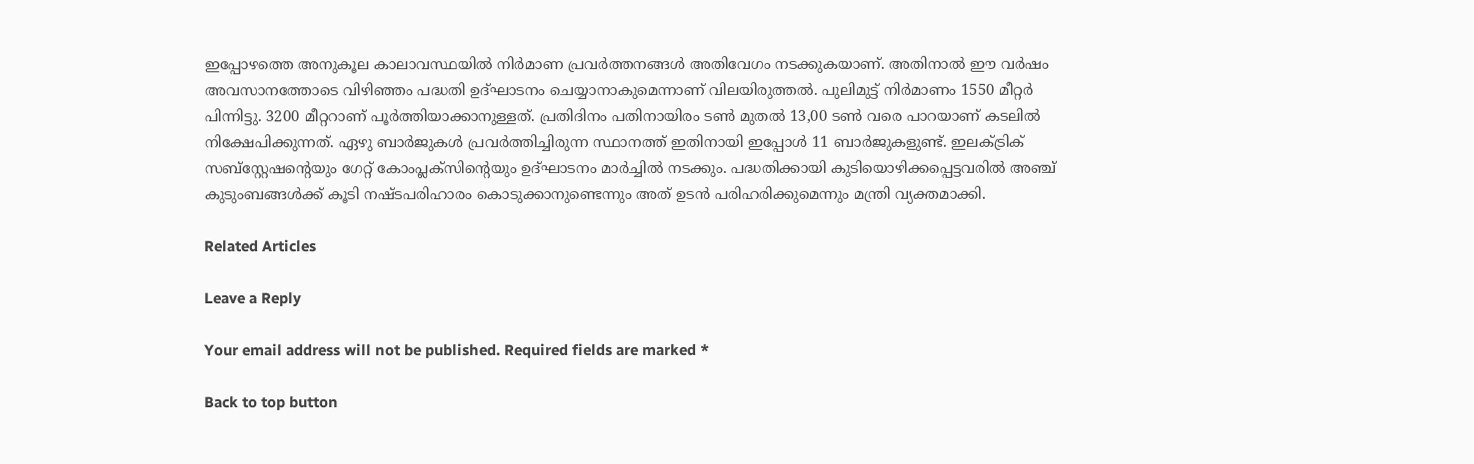ഇപ്പോഴത്തെ അനുകൂല കാലാവസ്ഥയില്‍ നിര്‍മാണ പ്രവര്‍ത്തനങ്ങള്‍ അതിവേഗം നടക്കുകയാണ്. അതിനാല്‍ ഈ വര്‍ഷം അവസാനത്തോടെ വിഴിഞ്ഞം പദ്ധതി ഉദ്ഘാടനം ചെയ്യാനാകുമെന്നാണ് വിലയിരുത്തല്‍. പുലിമുട്ട് നിര്‍മാണം 1550 മീറ്റര്‍ പിന്നിട്ടു. 3200 മീറ്ററാണ് പൂര്‍ത്തിയാക്കാനുള്ളത്. പ്രതിദിനം പതിനായിരം ടണ്‍ മുതല്‍ 13,00 ടണ്‍ വരെ പാറയാണ് കടലില്‍ നിക്ഷേപിക്കുന്നത്. ഏഴു ബാര്‍ജുകള്‍ പ്രവര്‍ത്തിച്ചിരുന്ന സ്ഥാനത്ത് ഇതിനായി ഇപ്പോള്‍ 11 ബാര്‍ജുകളുണ്ട്. ഇലക്ട്രിക് സബ്സ്റ്റേഷന്‍റെയും ഗേറ്റ് കോംപ്ലക്സിന്‍റെയും ഉദ്ഘാടനം മാര്‍ച്ചില്‍ നടക്കും. പദ്ധതിക്കായി കുടിയൊഴിക്കപ്പെട്ടവരില്‍ അഞ്ച് കുടുംബങ്ങള്‍ക്ക് കൂടി നഷ്ടപരിഹാരം കൊടുക്കാനുണ്ടെന്നും അത് ഉടന്‍ പരിഹരിക്കുമെന്നും മന്ത്രി വ്യക്തമാക്കി.

Related Articles

Leave a Reply

Your email address will not be published. Required fields are marked *

Back to top button